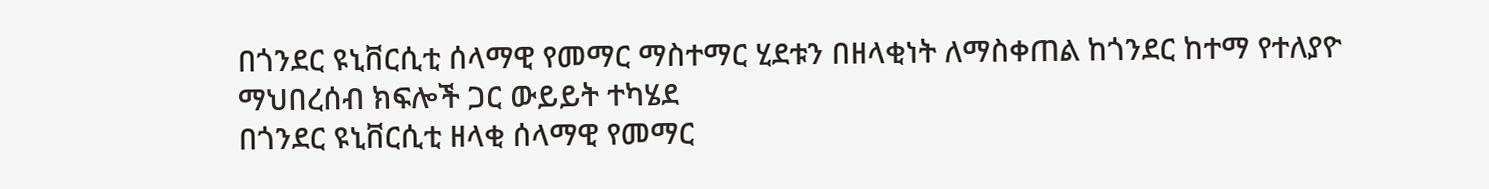በጎንደር ዩኒቨርሲቲ ሰላማዊ የመማር ማስተማር ሂደቱን በዘላቂነት ለማስቀጠል ከጎንደር ከተማ የተለያዮ ማህበረሰብ ክፍሎች ጋር ውይይት ተካሄደ
በጎንደር ዩኒቨርሲቲ ዘላቂ ሰላማዊ የመማር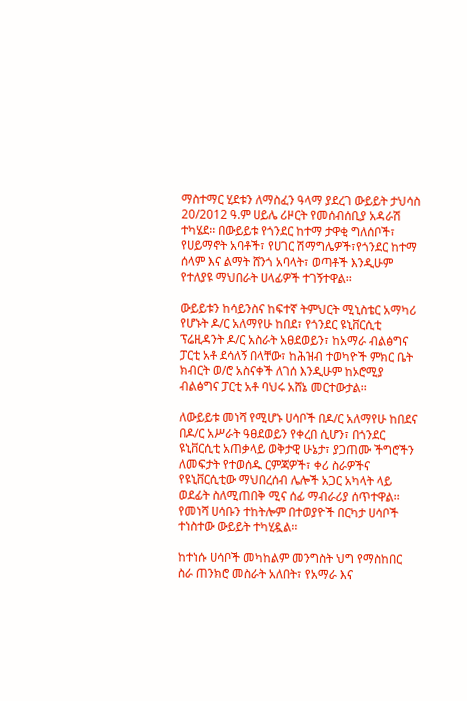ማስተማር ሂደቱን ለማስፈን ዓላማ ያደረገ ውይይት ታህሳስ 20/2012 ዓ.ም ሀይሌ ሪዞርት የመሰብሰቢያ አዳራሽ ተካሄደ፡፡ በውይይቱ የጎንደር ከተማ ታዋቂ ግለሰቦች፣ የሀይማኖት አባቶች፣ የሀገር ሽማግሌዎች፣የጎንደር ከተማ ሰላም እና ልማት ሸንጎ አባላት፣ ወጣቶች እንዲሁም የተለያዩ ማህበራት ሀላፊዎች ተገኝተዋል፡፡

ውይይቱን ከሳይንስና ከፍተኛ ትምህርት ሚኒስቴር አማካሪ የሆኑት ዶ/ር አለማየሁ ከበደ፣ የጎንደር ዩኒቨርሲቲ ፕሬዚዳንት ዶ/ር አስራት አፀደወይን፣ ከአማራ ብልፅግና ፓርቲ አቶ ደሳለኝ በላቸው፣ ከሕዝብ ተወካዮች ምክር ቤት ክብርት ወ/ሮ አስናቀች ለገሰ እንዲሁም ከኦሮሚያ ብልፅግና ፓርቲ አቶ ባህሩ አሸኔ መርተውታል፡፡

ለውይይቱ መነሻ የሚሆኑ ሀሳቦች በዶ/ር አለማየሁ ከበደና በዶ/ር አሥራት ዓፀደወይን የቀረበ ሲሆን፣ በጎንደር ዩኒቨርሲቲ አጠቃላይ ወቅታዊ ሁኔታ፣ ያጋጠሙ ችግሮችን ለመፍታት የተወሰዱ ርምጃዎች፣ ቀሪ ስራዎችና የዩኒቨርሲቲው ማህበረሰብ ሌሎች አጋር አካላት ላይ ወደፊት ስለሚጠበቅ ሚና ሰፊ ማብራሪያ ሰጥተዋል፡፡ የመነሻ ሀሳቡን ተከትሎም በተወያዮች በርካታ ሀሳቦች ተነስተው ውይይት ተካሂዷል፡፡

ከተነሱ ሀሳቦች መካከልም መንግስት ህግ የማስከበር ስራ ጠንክሮ መስራት አለበት፣ የአማራ እና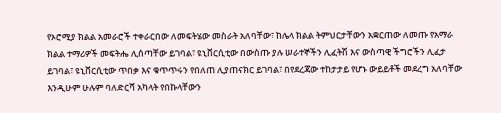የኦሮሚያ ክልል አመራሮች ተቀራርበው ለመፍትሄው መስራት አለባቸው፣ ከሌላ ክልል ትምህርታቸውን አቋርጠው ለመጡ የአማራ ክልል ተማሪዎች መፍትሔ ሊሰጣቸው ይገባል፣ ዩኒቨርሲቲው በውስጡ ያሉ ሠራተኞችን ሊፈትሽ እና ውስጣዊ ችግሮችን ሊፈታ ይገባል፣ ዩኒቨርሲቲው ጥበቃ እና ቁጥጥሩን የበለጠ ሊያጠናክር ይገባል፣ በየደረጃው ተከታታይ የሆኑ ውይይቶች መደረግ አለባቸው እንዲሁም ሁሉም ባለድርሻ አካላት የበኩላቸውን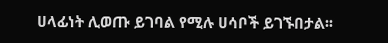ሀላፊነት ሊወጡ ይገባል የሚሉ ሀሳቦች ይገኙበታል፡፡